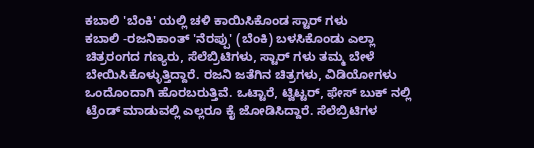ಕಬಾಲಿ 'ಬೆಂಕಿ' ಯಲ್ಲಿ ಚಳಿ ಕಾಯಿಸಿಕೊಂಡ ಸ್ಟಾರ್ ಗಳು
ಕಬಾಲಿ -ರಜನಿಕಾಂತ್ 'ನೆರಪ್ಪು' (ಬೆಂಕಿ) ಬಳಸಿಕೊಂಡು ಎಲ್ಲಾ ಚಿತ್ರರಂಗದ ಗಣ್ಯರು, ಸೆಲೆಬ್ರಿಟಿಗಳು, ಸ್ಟಾರ್ ಗಳು ತಮ್ಮ ಬೇಳೆ ಬೇಯಿಸಿಕೊಳ್ಳುತ್ತಿದ್ದಾರೆ. ರಜನಿ ಜತೆಗಿನ ಚಿತ್ರಗಳು, ವಿಡಿಯೋಗಳು ಒಂದೊಂದಾಗಿ ಹೊರಬರುತ್ತಿವೆ. ಒಟ್ಟಾರೆ, ಟ್ವಿಟ್ಟರ್, ಫೇಸ್ ಬುಕ್ ನಲ್ಲಿ ಟ್ರೆಂಡ್ ಮಾಡುವಲ್ಲಿ ಎಲ್ಲರೂ ಕೈ ಜೋಡಿಸಿದ್ದಾರೆ. ಸೆಲೆಬ್ರಿಟಿಗಳ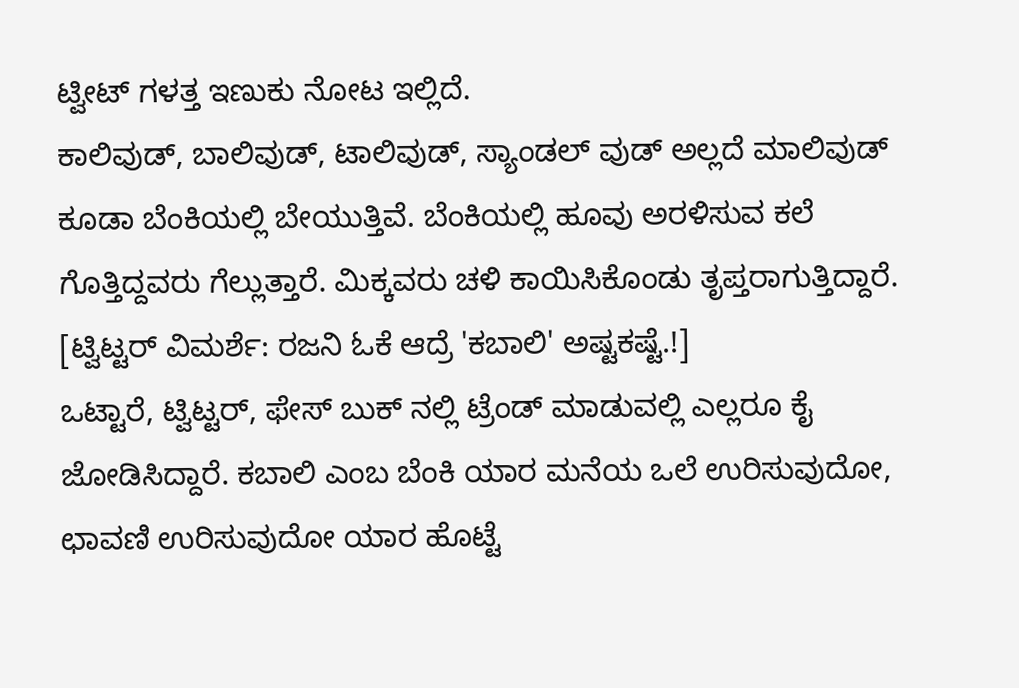ಟ್ವೀಟ್ ಗಳತ್ತ ಇಣುಕು ನೋಟ ಇಲ್ಲಿದೆ.
ಕಾಲಿವುಡ್, ಬಾಲಿವುಡ್, ಟಾಲಿವುಡ್, ಸ್ಯಾಂಡಲ್ ವುಡ್ ಅಲ್ಲದೆ ಮಾಲಿವುಡ್ ಕೂಡಾ ಬೆಂಕಿಯಲ್ಲಿ ಬೇಯುತ್ತಿವೆ. ಬೆಂಕಿಯಲ್ಲಿ ಹೂವು ಅರಳಿಸುವ ಕಲೆ ಗೊತ್ತಿದ್ದವರು ಗೆಲ್ಲುತ್ತಾರೆ. ಮಿಕ್ಕವರು ಚಳಿ ಕಾಯಿಸಿಕೊಂಡು ತೃಪ್ತರಾಗುತ್ತಿದ್ದಾರೆ. [ಟ್ವಿಟ್ಟರ್ ವಿಮರ್ಶೆ: ರಜನಿ ಓಕೆ ಆದ್ರೆ 'ಕಬಾಲಿ' ಅಷ್ಟಕಷ್ಟೆ.!]
ಒಟ್ಟಾರೆ, ಟ್ವಿಟ್ಟರ್, ಫೇಸ್ ಬುಕ್ ನಲ್ಲಿ ಟ್ರೆಂಡ್ ಮಾಡುವಲ್ಲಿ ಎಲ್ಲರೂ ಕೈ ಜೋಡಿಸಿದ್ದಾರೆ. ಕಬಾಲಿ ಎಂಬ ಬೆಂಕಿ ಯಾರ ಮನೆಯ ಒಲೆ ಉರಿಸುವುದೋ, ಛಾವಣಿ ಉರಿಸುವುದೋ ಯಾರ ಹೊಟ್ಟೆ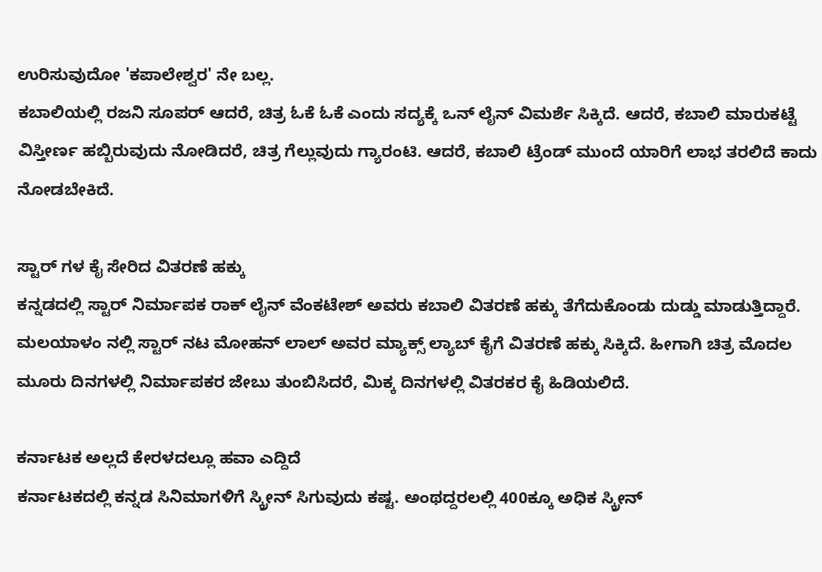ಉರಿಸುವುದೋ 'ಕಪಾಲೇಶ್ವರ' ನೇ ಬಲ್ಲ.
ಕಬಾಲಿಯಲ್ಲಿ ರಜನಿ ಸೂಪರ್ ಆದರೆ, ಚಿತ್ರ ಓಕೆ ಓಕೆ ಎಂದು ಸದ್ಯಕ್ಕೆ ಒನ್ ಲೈನ್ ವಿಮರ್ಶೆ ಸಿಕ್ಕಿದೆ. ಆದರೆ, ಕಬಾಲಿ ಮಾರುಕಟ್ಟೆ ವಿಸ್ತೀರ್ಣ ಹಬ್ಬಿರುವುದು ನೋಡಿದರೆ, ಚಿತ್ರ ಗೆಲ್ಲುವುದು ಗ್ಯಾರಂಟಿ. ಆದರೆ, ಕಬಾಲಿ ಟ್ರೆಂಡ್ ಮುಂದೆ ಯಾರಿಗೆ ಲಾಭ ತರಲಿದೆ ಕಾದು ನೋಡಬೇಕಿದೆ.

ಸ್ಟಾರ್ ಗಳ ಕೈ ಸೇರಿದ ವಿತರಣೆ ಹಕ್ಕು
ಕನ್ನಡದಲ್ಲಿ ಸ್ಟಾರ್ ನಿರ್ಮಾಪಕ ರಾಕ್ ಲೈನ್ ವೆಂಕಟೇಶ್ ಅವರು ಕಬಾಲಿ ವಿತರಣೆ ಹಕ್ಕು ತೆಗೆದುಕೊಂಡು ದುಡ್ಡು ಮಾಡುತ್ತಿದ್ದಾರೆ. ಮಲಯಾಳಂ ನಲ್ಲಿ ಸ್ಟಾರ್ ನಟ ಮೋಹನ್ ಲಾಲ್ ಅವರ ಮ್ಯಾಕ್ಸ್ ಲ್ಯಾಬ್ ಕೈಗೆ ವಿತರಣೆ ಹಕ್ಕು ಸಿಕ್ಕಿದೆ. ಹೀಗಾಗಿ ಚಿತ್ರ ಮೊದಲ ಮೂರು ದಿನಗಳಲ್ಲಿ ನಿರ್ಮಾಪಕರ ಜೇಬು ತುಂಬಿಸಿದರೆ, ಮಿಕ್ಕ ದಿನಗಳಲ್ಲಿ ವಿತರಕರ ಕೈ ಹಿಡಿಯಲಿದೆ.

ಕರ್ನಾಟಕ ಅಲ್ಲದೆ ಕೇರಳದಲ್ಲೂ ಹವಾ ಎದ್ದಿದೆ
ಕರ್ನಾಟಕದಲ್ಲಿ ಕನ್ನಡ ಸಿನಿಮಾಗಳಿಗೆ ಸ್ಕ್ರೀನ್ ಸಿಗುವುದು ಕಷ್ಟ. ಅಂಥದ್ದರಲಲ್ಲಿ 400ಕ್ಕೂ ಅಧಿಕ ಸ್ಕ್ರೀನ್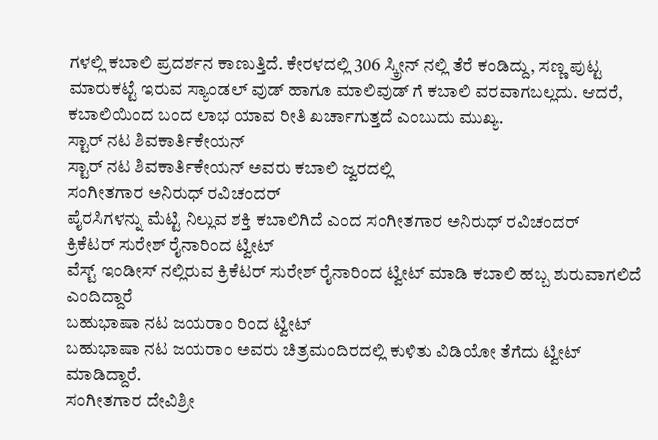ಗಳಲ್ಲಿ ಕಬಾಲಿ ಪ್ರದರ್ಶನ ಕಾಣುತ್ತಿದೆ. ಕೇರಳದಲ್ಲಿ 306 ಸ್ಕ್ರೀನ್ ನಲ್ಲಿ ತೆರೆ ಕಂಡಿದ್ದು, ಸಣ್ಣ ಪುಟ್ಟ ಮಾರುಕಟ್ಟೆ ಇರುವ ಸ್ಯಾಂಡಲ್ ವುಡ್ ಹಾಗೂ ಮಾಲಿವುಡ್ ಗೆ ಕಬಾಲಿ ವರವಾಗಬಲ್ಲದು. ಆದರೆ, ಕಬಾಲಿಯಿಂದ ಬಂದ ಲಾಭ ಯಾವ ರೀತಿ ಖರ್ಚಾಗುತ್ತದೆ ಎಂಬುದು ಮುಖ್ಯ.
ಸ್ಟಾರ್ ನಟ ಶಿವಕಾರ್ತಿಕೇಯನ್
ಸ್ಟಾರ್ ನಟ ಶಿವಕಾರ್ತಿಕೇಯನ್ ಅವರು ಕಬಾಲಿ ಜ್ವರದಲ್ಲಿ
ಸಂಗೀತಗಾರ ಅನಿರುಧ್ ರವಿಚಂದರ್
ಪೈರಸಿಗಳನ್ನು ಮೆಟ್ಟಿ ನಿಲ್ಲುವ ಶಕ್ತಿ ಕಬಾಲಿಗಿದೆ ಎಂದ ಸಂಗೀತಗಾರ ಅನಿರುಧ್ ರವಿಚಂದರ್
ಕ್ರಿಕೆಟರ್ ಸುರೇಶ್ ರೈನಾರಿಂದ ಟ್ವೀಟ್
ವೆಸ್ಟ್ ಇಂಡೀಸ್ ನಲ್ಲಿರುವ ಕ್ರಿಕೆಟರ್ ಸುರೇಶ್ ರೈನಾರಿಂದ ಟ್ವೀಟ್ ಮಾಡಿ ಕಬಾಲಿ ಹಬ್ಬ ಶುರುವಾಗಲಿದೆ ಎಂದಿದ್ದಾರೆ
ಬಹುಭಾಷಾ ನಟ ಜಯರಾಂ ರಿಂದ ಟ್ವೀಟ್
ಬಹುಭಾಷಾ ನಟ ಜಯರಾಂ ಅವರು ಚಿತ್ರಮಂದಿರದಲ್ಲಿ ಕುಳಿತು ವಿಡಿಯೋ ತೆಗೆದು ಟ್ವೀಟ್ ಮಾಡಿದ್ದಾರೆ.
ಸಂಗೀತಗಾರ ದೇವಿಶ್ರೀ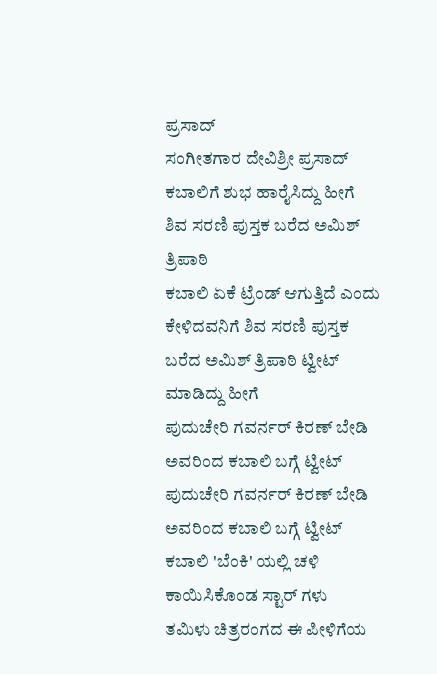ಪ್ರಸಾದ್
ಸಂಗೀತಗಾರ ದೇವಿಶ್ರೀ ಪ್ರಸಾದ್ ಕಬಾಲಿಗೆ ಶುಭ ಹಾರೈಸಿದ್ದು ಹೀಗೆ
ಶಿವ ಸರಣಿ ಪುಸ್ತಕ ಬರೆದ ಅಮಿಶ್ ತ್ರಿಪಾಠಿ
ಕಬಾಲಿ ಏಕೆ ಟ್ರೆಂಡ್ ಆಗುತ್ತಿದೆ ಎಂದು ಕೇಳಿದವನಿಗೆ ಶಿವ ಸರಣಿ ಪುಸ್ತಕ ಬರೆದ ಅಮಿಶ್ ತ್ರಿಪಾಠಿ ಟ್ವೀಟ್ ಮಾಡಿದ್ದು ಹೀಗೆ
ಪುದುಚೇರಿ ಗವರ್ನರ್ ಕಿರಣ್ ಬೇಡಿ ಅವರಿಂದ ಕಬಾಲಿ ಬಗ್ಗೆ ಟ್ವೀಟ್
ಪುದುಚೇರಿ ಗವರ್ನರ್ ಕಿರಣ್ ಬೇಡಿ ಅವರಿಂದ ಕಬಾಲಿ ಬಗ್ಗೆ ಟ್ವೀಟ್
ಕಬಾಲಿ 'ಬೆಂಕಿ' ಯಲ್ಲಿ ಚಳಿ ಕಾಯಿಸಿಕೊಂಡ ಸ್ಟಾರ್ ಗಳು
ತಮಿಳು ಚಿತ್ರರಂಗದ ಈ ಪೀಳಿಗೆಯ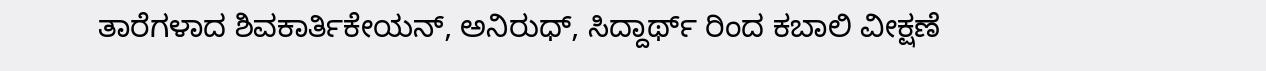ತಾರೆಗಳಾದ ಶಿವಕಾರ್ತಿಕೇಯನ್, ಅನಿರುಧ್, ಸಿದ್ದಾರ್ಥ್ ರಿಂದ ಕಬಾಲಿ ವೀಕ್ಷಣೆ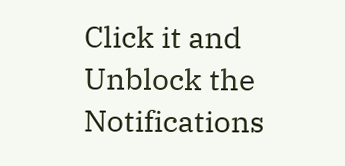Click it and Unblock the Notifications